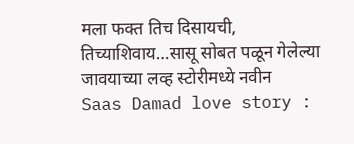मला फक्त तिच दिसायची, तिच्याशिवाय…सासू सोबत पळून गेलेल्या जावयाच्या लव्ह स्टोरीमध्ये नवीन
Saas Damad love story :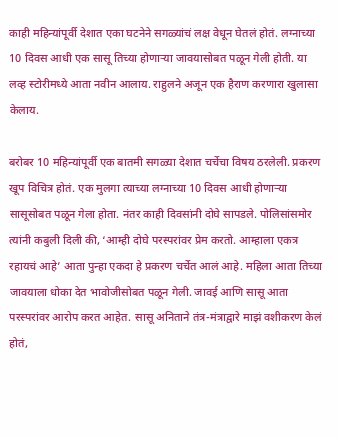काही महिन्यांपूर्वी देशात एका घटनेने सगळ्यांचं लक्ष वेधून घेतलं होतं. लग्नाच्या 10 दिवस आधी एक सासू तिच्या होणाऱ्या जावयासोबत पळून गेली होती. या लव्ह स्टोरीमध्ये आता नवीन आलाय. राहुलने अजून एक हैराण करणारा खुलासा केलाय.

बरोबर 10 महिन्यांपूर्वी एक बातमी सगळ्या देशात चर्चेचा विषय ठरलेली. प्रकरण खूप विचित्र होतं. एक मुलगा त्याच्या लग्नाच्या 10 दिवस आधी होणाऱ्या सासूसोबत पळून गेला होता. नंतर काही दिवसांनी दोघे सापडले. पोलिसांसमोर त्यांनी कबुली दिली की, ‘आम्ही दोघे परस्परांवर प्रेम करतो. आम्हाला एकत्र रहायचं आहे’ आता पुन्हा एकदा हे प्रकरण चर्चेत आलं आहे. महिला आता तिच्या जावयाला धोका देत भावोजीसोबत पळून गेली. जावई आणि सासू आता परस्परांवर आरोप करत आहेत. सासू अनिताने तंत्र-मंत्राद्वारे माझं वशीकरण केलं होतं,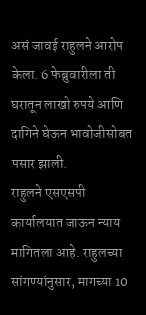असं जावई राहुलने आरोप केला. 6 फेब्रुवारीला ती घरातून लाखो रुपये आणि दागिने घेऊन भावोजीसोबत पसार झाली.
राहुलने एसएसपी कार्यालयात जाऊन न्याय मागितला आहे. राहुलच्या सांगण्यांनुसार, मागच्या 10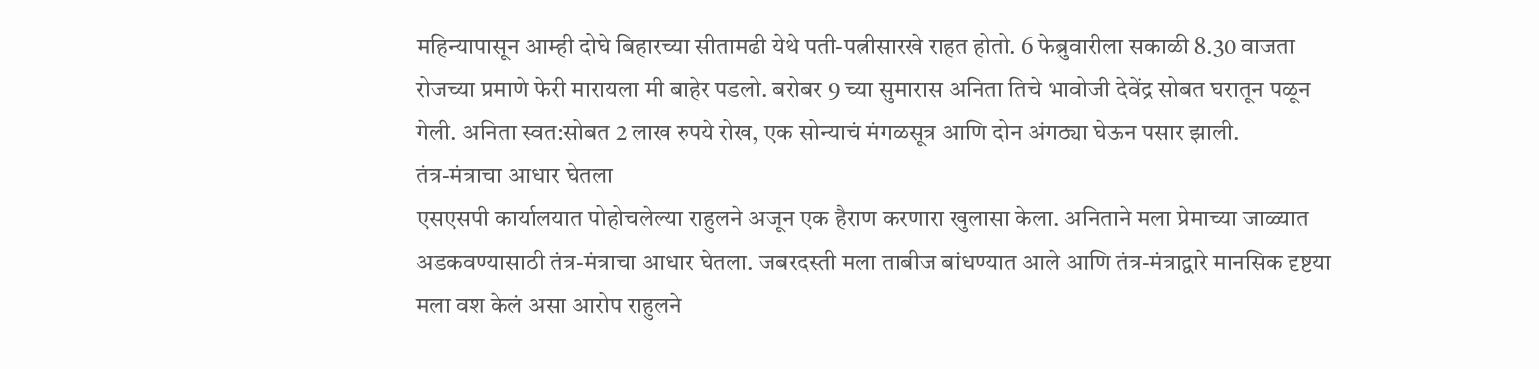महिन्यापासून आम्ही दोघे बिहारच्या सीतामढी येथे पती-पत्नीसारखे राहत होतो. 6 फेब्रुवारीला सकाळी 8.30 वाजता रोजच्या प्रमाणे फेरी मारायला मी बाहेर पडलो. बरोबर 9 च्या सुमारास अनिता तिचे भावोजी देवेंद्र सोबत घरातून पळून गेली. अनिता स्वत:सोबत 2 लाख रुपये रोख, एक सोन्याचं मंगळसूत्र आणि दोन अंगठ्या घेऊन पसार झाली.
तंत्र-मंत्राचा आधार घेतला
एसएसपी कार्यालयात पोहोचलेल्या राहुलने अजून एक हैराण करणारा खुलासा केला. अनिताने मला प्रेमाच्या जाळ्यात अडकवण्यासाठी तंत्र-मंत्राचा आधार घेतला. जबरदस्ती मला ताबीज बांधण्यात आले आणि तंत्र-मंत्राद्वारे मानसिक दृष्टया मला वश केलं असा आरोप राहुलने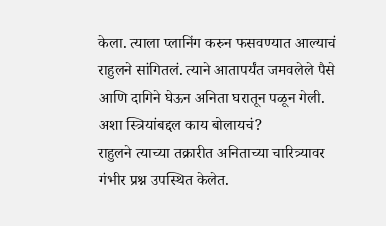केला. त्याला प्लानिंग करुन फसवण्यात आल्याचं राहुलने सांगितलं. त्याने आतापर्यंत जमवलेले पैसे आणि दागिने घेऊन अनिता घरातून पळून गेली.
अशा स्त्रियांबद्दल काय बोलायचं?
राहुलने त्याच्या तक्रारीत अनिताच्या चारित्र्यावर गंभीर प्रश्न उपस्थित केलेत.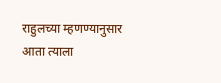राहुलच्या म्हणण्यानुसार आता त्याला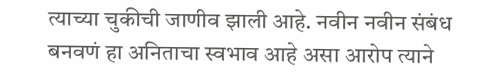त्याच्या चुकीची जाणीव झाली आहे. नवीन नवीन संबंध बनवणं हा अनिताचा स्वभाव आहे असा आरोप त्याने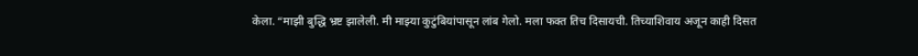केला. “माझी बुद्धि भ्रष्ट झालेली. मी माझ्या कुटुंबियांपासून लांब गेलो. मला फक्त तिच दिसायची. तिच्याशिवाय अजून काही दिसत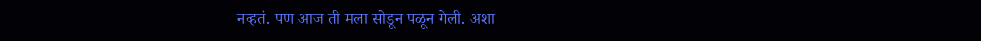नव्हतं. पण आज ती मला सोडून पळून गेली. अशा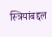स्त्रियांबद्दल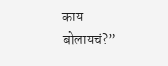काय बोलायचं?”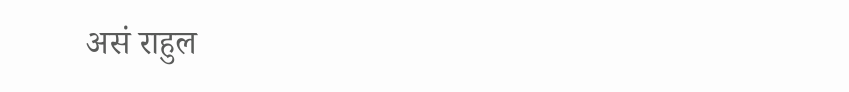असं राहुल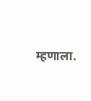म्हणाला.